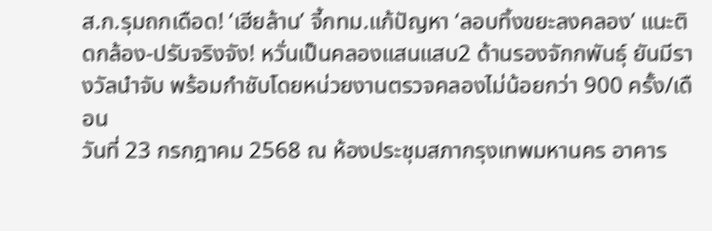ส.ก.รุมถกเดือด! ‘เฮียล้าน’ จี้กทม.แก้ปัญหา ‘ลอบทิ้งขยะลงคลอง’ แนะติดกล้อง-ปรับจริงจัง! หวั่นเป็นคลองแสนแสบ2 ด้านรองจักกพันธุ์ ยันมีรางวัลนำจับ พร้อมกำชับโดยหน่วยงานตรวจคลองไม่น้อยกว่า 900 ครั้ง/เดือน
วันที่ 23 กรกฎาคม 2568 ณ ห้องประชุมสภากรุงเทพมหานคร อาคาร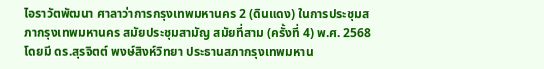ไอราวัตพัฒนา ศาลาว่าการกรุงเทพมหานคร 2 (ดินแดง) ในการประชุมสภากรุงเทพมหานคร สมัยประชุมสามัญ สมัยที่สาม (ครั้งที่ 4) พ.ศ. 2568 โดยมี ดร.สุรจิตต์ พงษ์สิงห์วิทยา ประธานสภากรุงเทพมหาน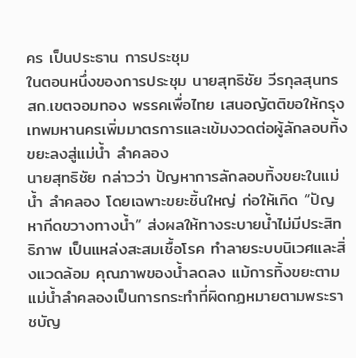คร เป็นประธาน การประชุม
ในตอนหนึ่งของการประชุม นายสุทธิชัย วีรกุลสุนทร สก.เขตจอมทอง พรรคเพื่อไทย เสนอญัตติขอให้กรุงเทพมหานครเพิ่มมาตรการและเข้มงวดต่อผู้ลักลอบทิ้งขยะลงสู่แม่น้ำ ลำคลอง
นายสุทธิชัย กล่าวว่า ปัญหาการลักลอบทิ้งขยะในแม่น้ำ ลำคลอง โดยเฉพาะขยะชิ้นใหญ่ ก่อให้เกิด “ปัญหากีดขวางทางน้ำ” ส่งผลให้ทางระบายน้ำไม่มีประสิทธิภาพ เป็นแหล่งสะสมเชื้อโรค ทำลายระบบนิเวศและสิ่งแวดล้อม คุณภาพของน้ำลดลง แม้การทิ้งขยะตามแม่น้ำลำคลองเป็นการกระทำที่ผิดกฏหมายตามพระราชบัญ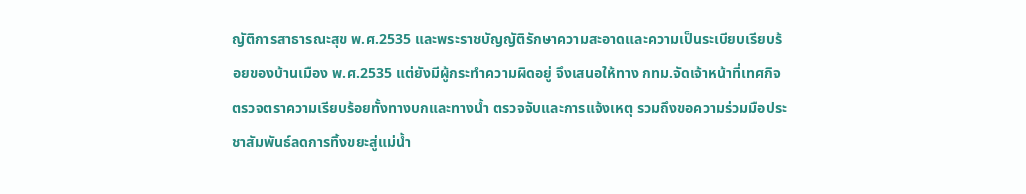ญัติการสาธารณะสุข พ.ศ.2535 และพระราชบัญญัติรักษาความสะอาดและความเป็นระเบียบเรียบร้อยของบ้านเมือง พ.ศ.2535 แต่ยังมีผู้กระทำความผิดอยู่ จึงเสนอให้ทาง กทม.จัดเจ้าหน้าที่เทศกิจตรวจตราความเรียบร้อยทั้งทางบกและทางน้ำ ตรวจจับและการแจ้งเหตุ รวมถึงขอความร่วมมือประชาสัมพันธ์ลดการทิ้งขยะสู่แม่น้ำ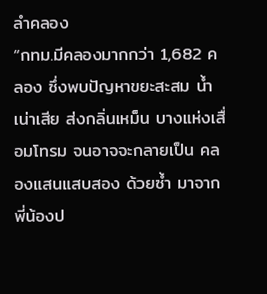ลำคลอง
“กทม.มีคลองมากกว่า 1,682 คลอง ซึ่งพบปัญหาขยะสะสม น้ำเน่าเสีย ส่งกลิ่นเหม็น บางแห่งเสื่อมโทรม จนอาจจะกลายเป็น คลองแสนแสบสอง ด้วยซ้ำ มาจากพี่น้องป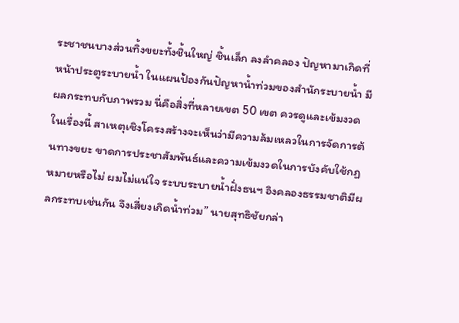ระชาชนบางส่วนทิ้งขยะทั้งชิ้นใหญ่ ชิ้นเล็ก ลงลำคลอง ปัญหามาเกิดที่หน้าประตูระบายน้ำ ในแผนป้องกันปัญหาน้ำท่วมของสำนักระบายน้ำ มีผลกระทบกับภาพรวม นี่คือสิ่งที่หลายเขต 50 เขต ควรดูและเข้มงวดในเรื่องนี้ สาเหตุเชิงโครงสร้างจะเห็นว่ามีความล้มเหลวในการจัดการต้นทางขยะ ขาดการประชาสัมพันธ์และความเข้มงวดในการบังคับใช้กฏหมายหรือไม่ ผมไม่แน่ใจ ระบบระบายน้ำฝั่งธนฯ อิงคลองธรรมชาติมีผลกระทบเช่นกัน จึงเสี่ยงเกิดน้ำท่วม” นายสุทธิชัยกล่า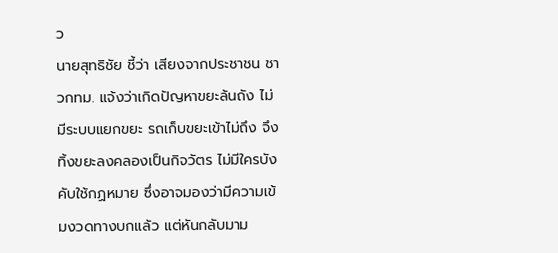ว
นายสุทธิชัย ชี้ว่า เสียงจากประชาชน ชาวกทม. แจ้งว่าเกิดปัญหาขยะล้นถัง ไม่มีระบบแยกขยะ รถเก็บขยะเข้าไม่ถึง จึงทิ้งขยะลงคลองเป็นกิจวัตร ไม่มีใครบังคับใช้กฏหมาย ซึ่งอาจมองว่ามีความเข้มงวดทางบกแล้ว แต่หันกลับมาม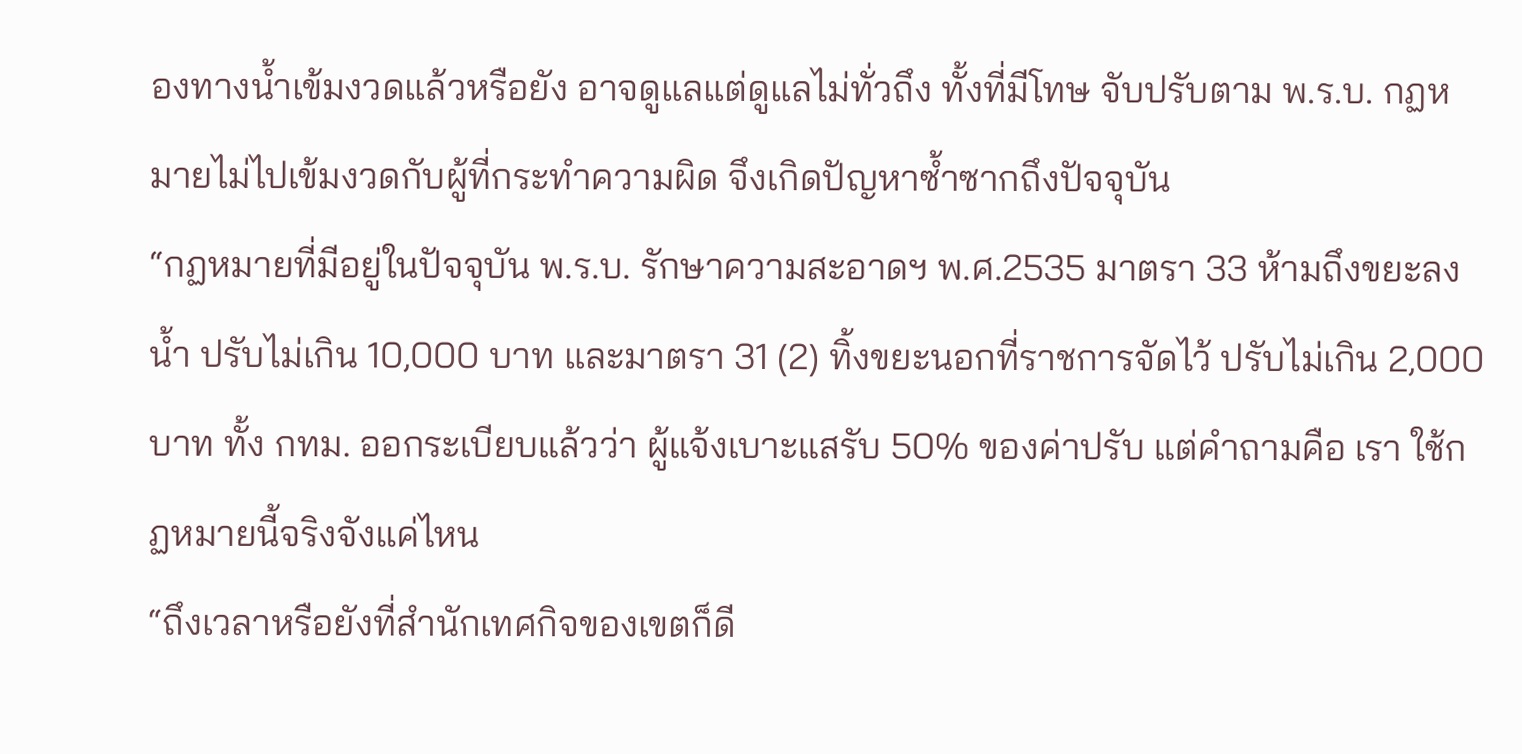องทางน้ำเข้มงวดแล้วหรือยัง อาจดูแลแต่ดูแลไม่ทั่วถึง ทั้งที่มีโทษ จับปรับตาม พ.ร.บ. กฏหมายไม่ไปเข้มงวดกับผู้ที่กระทำความผิด จึงเกิดปัญหาซ้ำซากถึงปัจจุบัน
“กฏหมายที่มีอยู่ในปัจจุบัน พ.ร.บ. รักษาความสะอาดฯ พ.ศ.2535 มาตรา 33 ห้ามถึงขยะลงน้ำ ปรับไม่เกิน 10,000 บาท และมาตรา 31 (2) ทิ้งขยะนอกที่ราชการจัดไว้ ปรับไม่เกิน 2,000 บาท ทั้ง กทม. ออกระเบียบแล้วว่า ผู้แจ้งเบาะแสรับ 50% ของค่าปรับ แต่คำถามคือ เรา ใช้กฏหมายนี้จริงจังแค่ไหน
“ถึงเวลาหรือยังที่สำนักเทศกิจของเขตก็ดี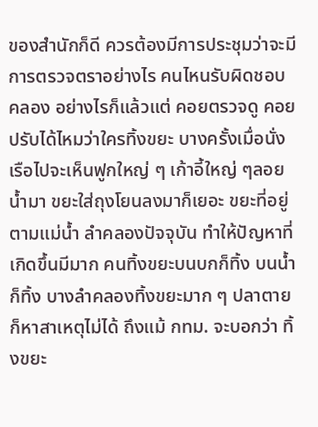ของสำนักก็ดี ควรต้องมีการประชุมว่าจะมีการตรวจตราอย่างไร คนไหนรับผิดชอบคลอง อย่างไรก็แล้วแต่ คอยตรวจดู คอยปรับได้ไหมว่าใครทิ้งขยะ บางครั้งเมื่อนั่งเรือไปจะเห็นฟูกใหญ่ ๆ เก้าอี้ใหญ่ ๆลอยน้ำมา ขยะใส่ถุงโยนลงมาก็เยอะ ขยะที่อยู่ตามแม่น้ำ ลำคลองปัจจุบัน ทำให้ปัญหาที่เกิดขึ้นมีมาก คนทิ้งขยะบนบกก็ทิ้ง บนน้ำก็ทิ้ง บางลำคลองทิ้งขยะมาก ๆ ปลาตายก็หาสาเหตุไม่ได้ ถึงแม้ กทม. จะบอกว่า ทิ้งขยะ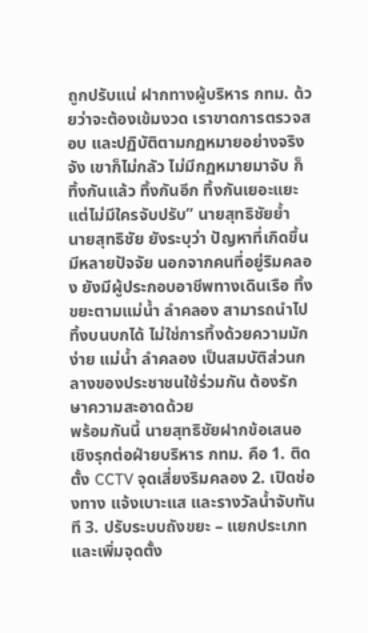ถูกปรับแน่ ฝากทางผู้บริหาร กทม. ด้วยว่าจะต้องเข้มงวด เราขาดการตรวจสอบ และปฏิบัติตามกฏหมายอย่างจริงจัง เขาก็ไม่กลัว ไม่มีกฏหมายมาจับ ก็ทิ้งกันแล้ว ทิ้งกันอีก ทิ้งกันเยอะแยะแต่ไม่มีใครจับปรับ” นายสุทธิชัยย้ำ
นายสุทธิชัย ยังระบุว่า ปัญหาที่เกิดขึ้นมีหลายปัจจัย นอกจากคนที่อยู่ริมคลอง ยังมีผู้ประกอบอาชีพทางเดินเรือ ทิ้งขยะตามแม่น้ำ ลำคลอง สามารถนำไปทิ้งบนบกได้ ไม่ใช่การทิ้งด้วยความมักง่าย แม่น้ำ ลำคลอง เป็นสมบัติส่วนกลางของประชาชนใช้ร่วมกัน ต้องรักษาความสะอาดด้วย
พร้อมกันนี้ นายสุทธิชัยฝากข้อเสนอเชิงรุกต่อฝ่ายบริหาร กทม. คือ 1. ติดตั้ง CCTV จุดเสี่ยงริมคลอง 2. เปิดช่องทาง แจ้งเบาะแส และรางวัลน้ำจับทันที 3. ปรับระบบถังขยะ – แยกประเภท และเพิ่มจุดตั้ง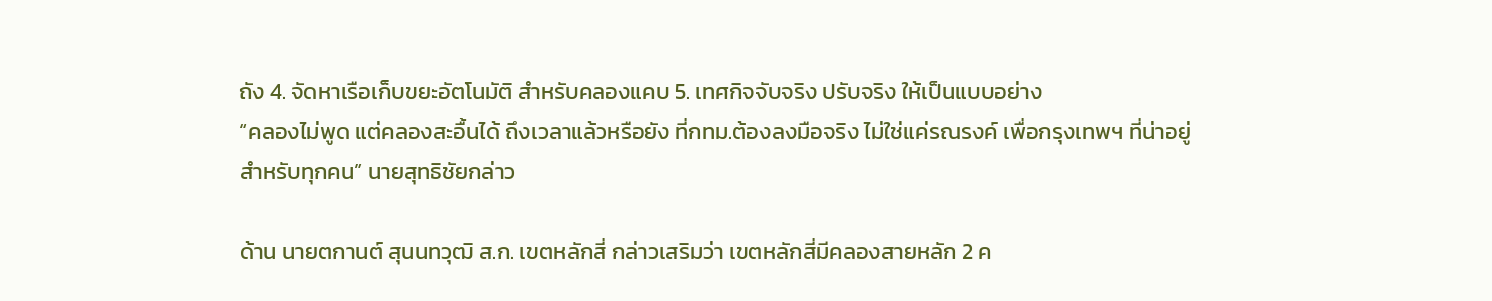ถัง 4. จัดหาเรือเก็บขยะอัตโนมัติ สำหรับคลองแคบ 5. เทศกิจจับจริง ปรับจริง ให้เป็นแบบอย่าง
“คลองไม่พูด แต่คลองสะอื้นได้ ถึงเวลาแล้วหรือยัง ที่กทม.ต้องลงมือจริง ไม่ใช่แค่รณรงค์ เพื่อกรุงเทพฯ ที่น่าอยู่สำหรับทุกคน” นายสุทธิชัยกล่าว

ด้าน นายตกานต์ สุนนทวุฒิ ส.ก. เขตหลักสี่ กล่าวเสริมว่า เขตหลักสี่มีคลองสายหลัก 2 ค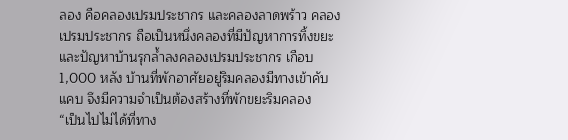ลอง คือคลองเปรมประชากร และคลองลาดพร้าว คลองเปรมประชากร ถือเป็นหนึ่งคลองที่มีปัญหาการทิ้งขยะ และปัญหาบ้านรุกล้ำลงคลองเปรมประชากร เกือบ 1,000 หลัง บ้านที่พักอาศัยอยู่ริมคลองมีทางเข้าคับแคบ จึงมีความจำเป็นต้องสร้างที่พักขยะริมคลอง
“เป็นไปไม่ได้ที่ทาง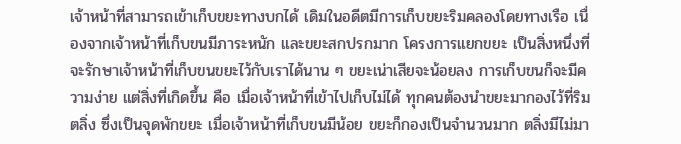เจ้าหน้าที่สามารถเข้าเก็บขยะทางบกได้ เดิมในอดีตมีการเก็บขยะริมคลองโดยทางเรือ เนื่องจากเจ้าหน้าที่เก็บขนมีภาระหนัก และขยะสกปรกมาก โครงการแยกขยะ เป็นสิ่งหนึ่งที่จะรักษาเจ้าหน้าที่เก็บขนขยะไว้กับเราได้นาน ๆ ขยะเน่าเสียจะน้อยลง การเก็บขนก็จะมีความง่าย แต่สิ่งที่เกิดขึ้น คือ เมื่อเจ้าหน้าที่เข้าไปเก็บไม่ได้ ทุกคนต้องนำขยะมากองไว้ที่ริมตลิ่ง ซึ่งเป็นจุดพักขยะ เมื่อเจ้าหน้าที่เก็บขนมีน้อย ขยะก็กองเป็นจำนวนมาก ตลิ่งมีไม่มา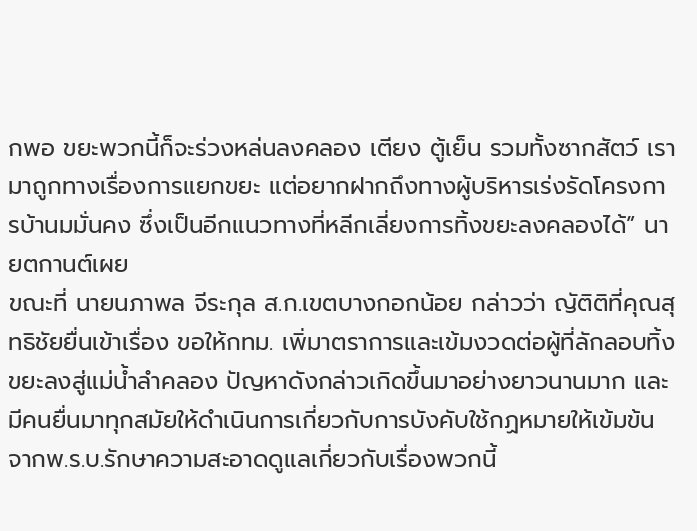กพอ ขยะพวกนี้ก็จะร่วงหล่นลงคลอง เตียง ตู้เย็น รวมทั้งซากสัตว์ เรามาถูกทางเรื่องการแยกขยะ แต่อยากฝากถึงทางผู้บริหารเร่งรัดโครงการบ้านมมั่นคง ซึ่งเป็นอีกแนวทางที่หลีกเลี่ยงการทิ้งขยะลงคลองได้” นายตกานต์เผย
ขณะที่ นายนภาพล จีระกุล ส.ก.เขตบางกอกน้อย กล่าวว่า ญัติติที่คุณสุทธิชัยยื่นเข้าเรื่อง ขอให้กทม. เพิ่มาตราการและเข้มงวดต่อผู้ที่ลักลอบทิ้งขยะลงสู่แม่น้ำลำคลอง ปัญหาดังกล่าวเกิดขึ้นมาอย่างยาวนานมาก และมีคนยื่นมาทุกสมัยให้ดำเนินการเกี่ยวกับการบังคับใช้กฏหมายให้เข้มข้น จากพ.ร.บ.รักษาความสะอาดดูแลเกี่ยวกับเรื่องพวกนี้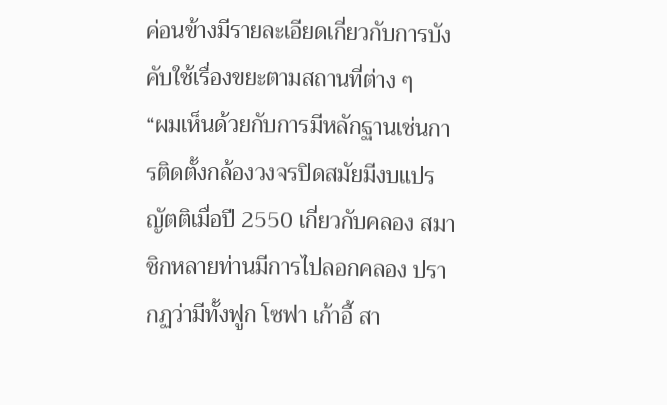ค่อนข้างมีรายละเอียดเกี่ยวกับการบังคับใช้เรื่องขยะตามสถานที่ต่าง ๆ
“ผมเห็นด้วยกับการมีหลักฐานเช่นการติดตั้งกล้องวงจรปิดสมัยมีงบแปรญัตติเมื่อปี 2550 เกี่ยวกับคลอง สมาชิกหลายท่านมีการไปลอกคลอง ปรากฏว่ามีทั้งฟูก โซฟา เก้าอี้ สา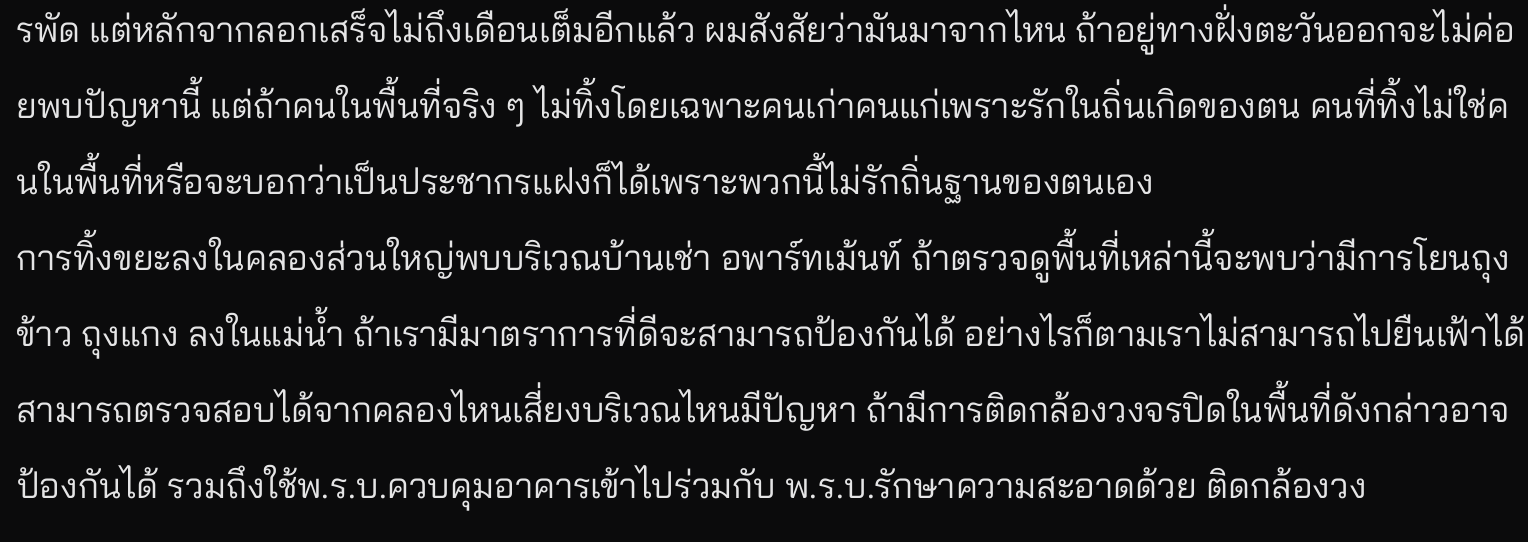รพัด แต่หลักจากลอกเสร็จไม่ถึงเดือนเต็มอีกแล้ว ผมสังสัยว่ามันมาจากไหน ถ้าอยู่ทางฝั่งตะวันออกจะไม่ค่อยพบปัญหานี้ แต่ถ้าคนในพื้นที่จริง ๆ ไม่ทิ้งโดยเฉพาะคนเก่าคนแก่เพราะรักในถิ่นเกิดของตน คนที่ทิ้งไม่ใช่คนในพื้นที่หรือจะบอกว่าเป็นประชากรแฝงก็ได้เพราะพวกนี้ไม่รักถิ่นฐานของตนเอง
การทิ้งขยะลงในคลองส่วนใหญ่พบบริเวณบ้านเช่า อพาร์ทเม้นท์ ถ้าตรวจดูพื้นที่เหล่านี้จะพบว่ามีการโยนถุงข้าว ถุงแกง ลงในแม่น้ำ ถ้าเรามีมาตราการที่ดีจะสามารถป้องกันได้ อย่างไรก็ตามเราไม่สามารถไปยืนเฟ้าได้ สามารถตรวจสอบได้จากคลองไหนเสี่ยงบริเวณไหนมีปัญหา ถ้ามีการติดกล้องวงจรปิดในพื้นที่ดังกล่าวอาจป้องกันได้ รวมถึงใช้พ.ร.บ.ควบคุมอาคารเข้าไปร่วมกับ พ.ร.บ.รักษาความสะอาดด้วย ติดกล้องวง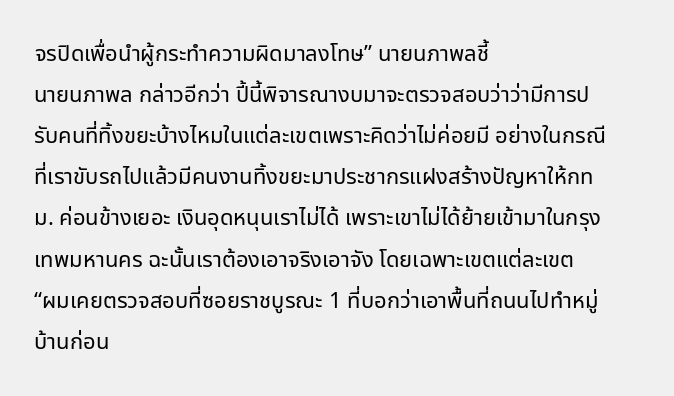จรปิดเพื่อนำผู้กระทำความผิดมาลงโทษ” นายนภาพลชี้
นายนภาพล กล่าวอีกว่า ปี้นี้พิจารณางบมาจะตรวจสอบว่าว่ามีการปรับคนที่ทิ้งขยะบ้างไหมในแต่ละเขตเพราะคิดว่าไม่ค่อยมี อย่างในกรณีที่เราขับรถไปแล้วมีคนงานทิ้งขยะมาประชากรแฝงสร้างปัญหาให้กทม. ค่อนข้างเยอะ เงินอุดหนุนเราไม่ได้ เพราะเขาไม่ได้ย้ายเข้ามาในกรุงเทพมหานคร ฉะนั้นเราต้องเอาจริงเอาจัง โดยเฉพาะเขตแต่ละเขต
“ผมเคยตรวจสอบที่ซอยราชบูรณะ 1 ที่บอกว่าเอาพื้นที่ถนนไปทำหมู่บ้านก่อน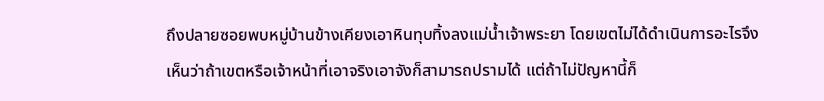ถึงปลายซอยพบหมู่บ้านข้างเคียงเอาหินทุบทิ้งลงแม่น้ำเจ้าพระยา โดยเขตไม่ได้ดำเนินการอะไรจึงเห็นว่าถ้าเขตหรือเจ้าหน้าที่เอาจริงเอาจังก็สามารถปรามได้ แต่ถ้าไม่ปัญหานี้ก็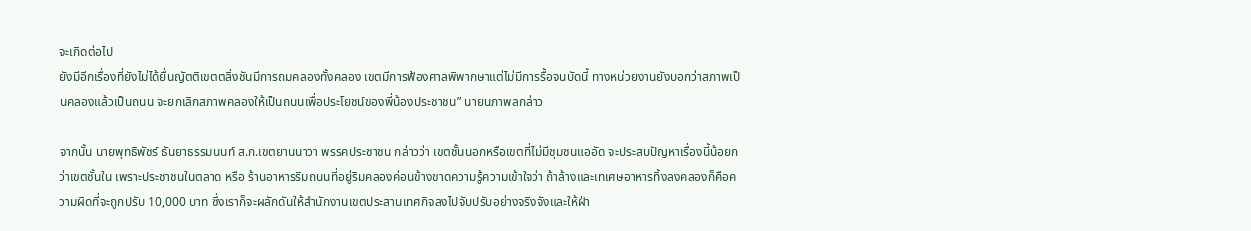จะเกิดต่อไป
ยังมีอีกเรื่องที่ยังไม่ได้ยื่นญัตติเขตตลิ่งชันมีการถมคลองทั้งคลอง เขตมีการฟ้องศาลพิพากษาแต่ไม่มีการรื้อจนบัดนี้ ทางหน่วยงานยังบอกว่าสภาพเป็นคลองแล้วเป็นถนน จะยกเลิกสภาพคลองให้เป็นถนนเพื่อประโยชน์ของพี่น้องประชาชน” นายนภาพลกล่าว

จากนั้น นายพุทธิพัชร์ ธันยาธรรมนนท์ ส.ก.เขตยานนาวา พรรคประชาชน กล่าวว่า เขตชั้นนอกหรือเขตที่ไม่มีชุมชนแออัด จะประสบปัญหาเรื่องนี้น้อยกว่าเขตชั้นใน เพราะประชาชนในตลาด หรือ ร้านอาหารริมถนนที่อยู่ริมคลองค่อนข้างขาดความรู้ความเข้าใจว่า ถ้าล้างและเทเศษอาหารทิ้งลงคลองก็คือความผิดที่จะถูกปรับ 10,000 บาท ซึ่งเราก็จะผลักดันให้สำนักงานเขตประสานเทศกิจลงไปจับปรับอย่างจริงจังและให้ฝ่า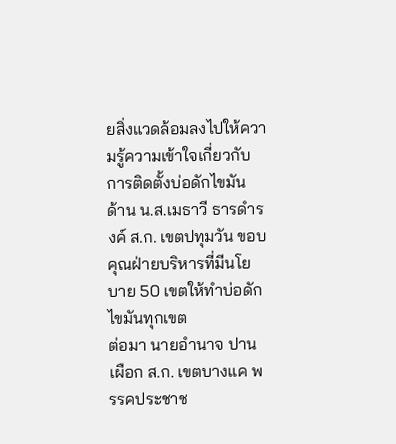ยสิ่งแวดล้อมลงไปให้ความรู้ความเข้าใจเกี่ยวกับการติดตั้งบ่อดักไขมัน
ด้าน น.ส.เมธาวี ธารดำรงค์ ส.ก. เขตปทุมวัน ขอบคุณฝ่ายบริหารที่มีนโยบาย 50 เขตให้ทำบ่อดักไขมันทุกเขต
ต่อมา นายอำนาจ ปานเผือก ส.ก. เขตบางแค พรรคประชาช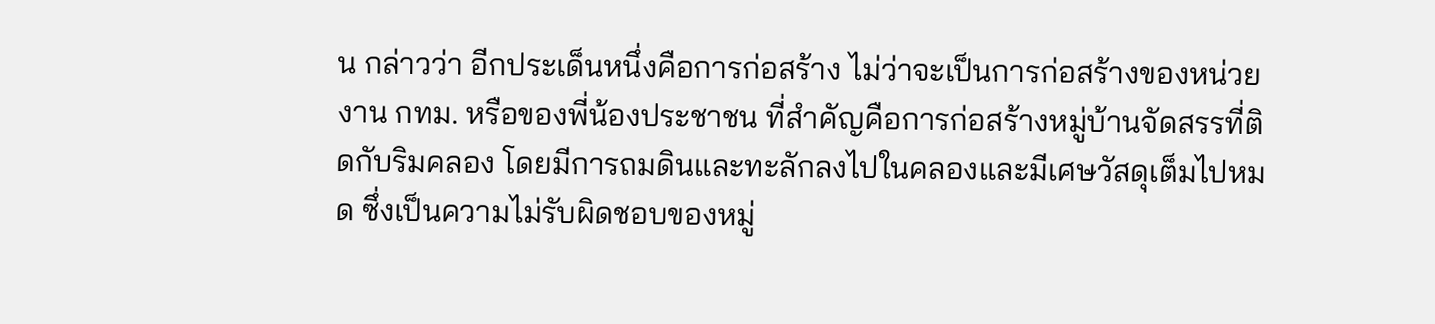น กล่าวว่า อีกประเด็นหนึ่งคือการก่อสร้าง ไม่ว่าจะเป็นการก่อสร้างของหน่วยงาน กทม. หรือของพี่น้องประชาชน ที่สำคัญคือการก่อสร้างหมู่บ้านจัดสรรที่ติดกับริมคลอง โดยมีการถมดินและทะลักลงไปในคลองและมีเศษวัสดุเต็มไปหมด ซึ่งเป็นความไม่รับผิดชอบของหมู่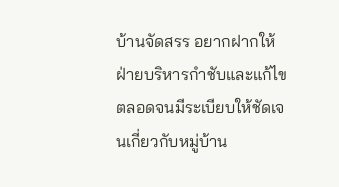บ้านจัดสรร อยากฝากให้ฝ่ายบริหารกำชับและแก้ไข ตลอดจนมีระเบียบให้ชัดเจนเกี่ยวกับหมู่บ้าน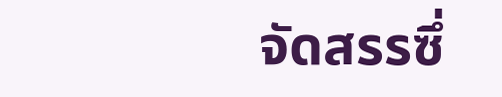จัดสรรซึ่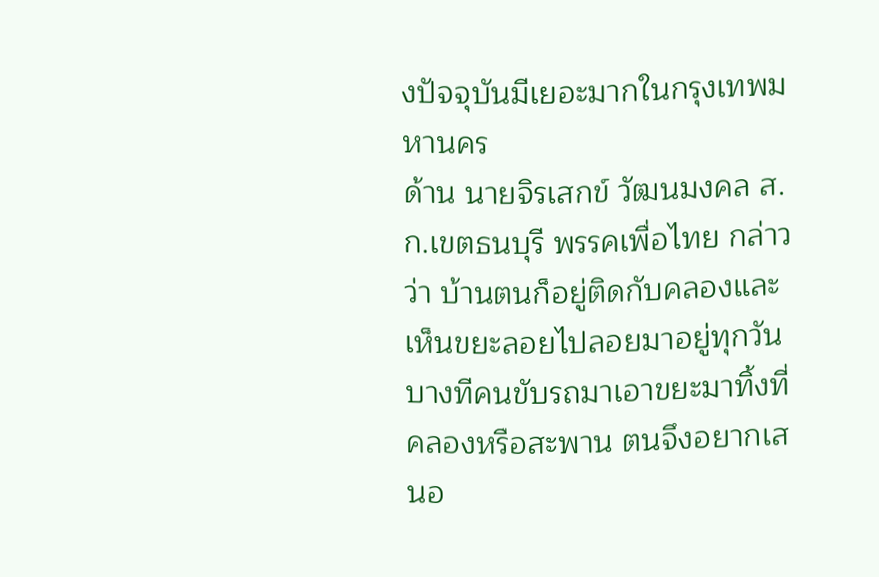งปัจจุบันมีเยอะมากในกรุงเทพมหานคร
ด้าน นายจิรเสกข์ วัฒนมงคล ส.ก.เขตธนบุรี พรรคเพื่อไทย กล่าวว่า บ้านตนก็อยู่ติดกับคลองและเห็นขยะลอยไปลอยมาอยู่ทุกวันบางทีคนขับรถมาเอาขยะมาทิ้งที่คลองหรือสะพาน ตนจึงอยากเสนอ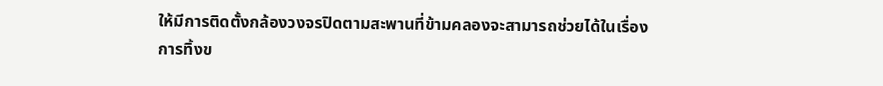ให้มีการติดตั้งกล้องวงจรปิดตามสะพานที่ข้ามคลองจะสามารถช่วยได้ในเรื่องการทิ้งข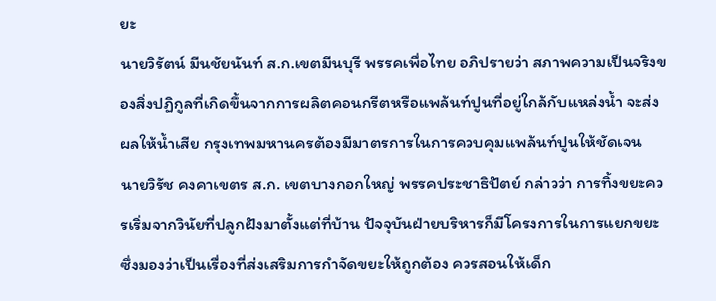ยะ
นายวิรัตน์ มีนชัยนันท์ ส.ก.เขตมีนบุรี พรรคเพื่อไทย อภิปรายว่า สภาพความเป็นจริงของสิ่งปฏิกูลที่เกิดขึ้นจากการผลิตคอนกรีตหรือแพล้นท์ปูนที่อยู่ใกล้กับแหล่งน้ำ จะส่งผลให้น้ำเสีย กรุงเทพมหานครต้องมีมาตรการในการควบคุมแพล้นท์ปูนให้ชัดเจน
นายวิรัช คงคาเขตร ส.ก. เขตบางกอกใหญ่ พรรคประชาธิปัตย์ กล่าวว่า การทิ้งขยะควรเริ่มจากวินัยที่ปลูกฝังมาตั้งแต่ที่บ้าน ปัจจุบันฝ่ายบริหารก็มีโครงการในการแยกขยะ ซึ่งมองว่าเป็นเรื่องที่ส่งเสริมการกำจัดขยะให้ถูกต้อง ควรสอนให้เด็ก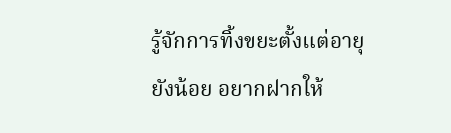รู้จักการทิ้งขยะตั้งแต่อายุยังน้อย อยากฝากให้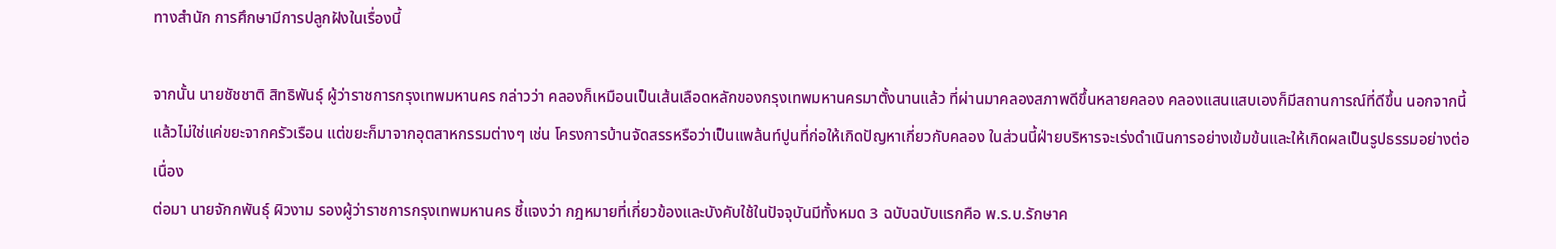ทางสำนัก การศึกษามีการปลูกฝังในเรื่องนี้

จากนั้น นายชัชชาติ สิทธิพันธุ์ ผู้ว่าราชการกรุงเทพมหานคร กล่าวว่า คลองก็เหมือนเป็นเส้นเลือดหลักของกรุงเทพมหานครมาตั้งนานแล้ว ที่ผ่านมาคลองสภาพดีขึ้นหลายคลอง คลองแสนแสบเองก็มีสถานการณ์ที่ดีขึ้น นอกจากนี้แล้วไม่ใช่แค่ขยะจากครัวเรือน แต่ขยะก็มาจากอุตสาหกรรมต่างๆ เช่น โครงการบ้านจัดสรรหรือว่าเป็นแพล้นท์ปูนที่ก่อให้เกิดปัญหาเกี่ยวกับคลอง ในส่วนนี้ฝ่ายบริหารจะเร่งดำเนินการอย่างเข้มข้นและให้เกิดผลเป็นรูปธรรมอย่างต่อเนื่อง
ต่อมา นายจักกพันธุ์ ผิวงาม รองผู้ว่าราชการกรุงเทพมหานคร ชี้แจงว่า กฎหมายที่เกี่ยวข้องและบังคับใช้ในปัจจุบันมีทั้งหมด 3 ฉบับฉบับแรกคือ พ.ร.บ.รักษาค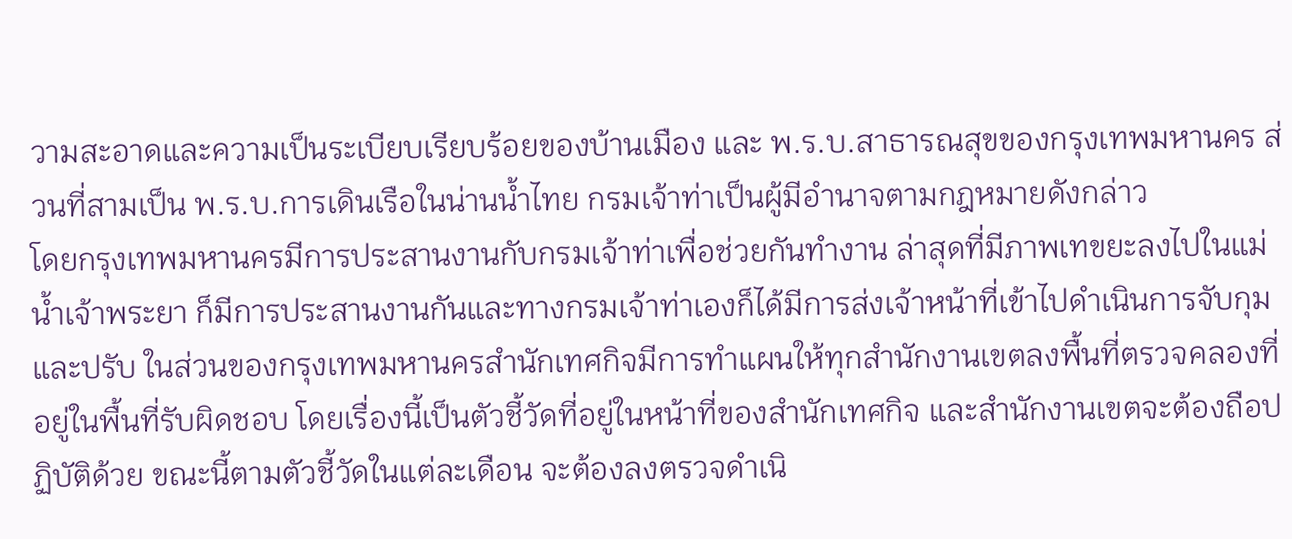วามสะอาดและความเป็นระเบียบเรียบร้อยของบ้านเมือง และ พ.ร.บ.สาธารณสุขของกรุงเทพมหานคร ส่วนที่สามเป็น พ.ร.บ.การเดินเรือในน่านน้ำไทย กรมเจ้าท่าเป็นผู้มีอำนาจตามกฎหมายดังกล่าว
โดยกรุงเทพมหานครมีการประสานงานกับกรมเจ้าท่าเพื่อช่วยกันทำงาน ล่าสุดที่มีภาพเทขยะลงไปในแม่น้ำเจ้าพระยา ก็มีการประสานงานกันและทางกรมเจ้าท่าเองก็ได้มีการส่งเจ้าหน้าที่เข้าไปดำเนินการจับกุมและปรับ ในส่วนของกรุงเทพมหานครสำนักเทศกิจมีการทำแผนให้ทุกสำนักงานเขตลงพื้นที่ตรวจคลองที่อยู่ในพื้นที่รับผิดชอบ โดยเรื่องนี้เป็นตัวชี้วัดที่อยู่ในหน้าที่ของสำนักเทศกิจ และสำนักงานเขตจะต้องถือปฏิบัติด้วย ขณะนี้ตามตัวชี้วัดในแต่ละเดือน จะต้องลงตรวจดำเนิ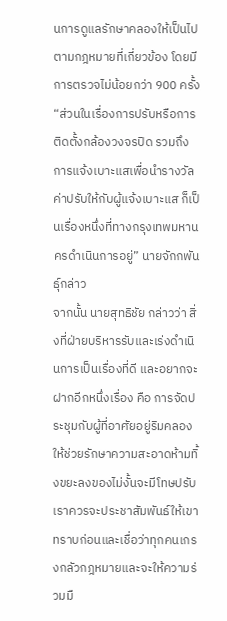นการดูแลรักษาคลองให้เป็นไปตามกฎหมายที่เกี่ยวข้อง โดยมีการตรวจไม่น้อยกว่า 900 ครั้ง
“ส่วนในเรื่องการปรับหรือการติดตั้งกล้องวงจรปิด รวมถึงการแจ้งเบาะแสเพื่อนำรางวัลค่าปรับให้กับผู้แจ้งเบาะแส ก็เป็นเรื่องหนึ่งที่ทางกรุงเทพมหานครดำเนินการอยู่” นายจักกพันธุ์กล่าว
จากนั้น นายสุทธิชัย กล่าวว่า สิ่งที่ฝ่ายบริหารรับและเร่งดำเนินการเป็นเรื่องที่ดี และอยากจะฝากอีกหนึ่งเรื่อง คือ การจัดประชุมกับผู้ที่อาศัยอยู่ริมคลองให้ช่วยรักษาความสะอาดห้ามทิ้งขยะลงของไม่งั้นจะมีโทษปรับ เราควรจะประชาสัมพันธ์ให้เขาทราบก่อนและเชื่อว่าทุกคนเกรงกลัวกฎหมายและจะให้ความร่วมมื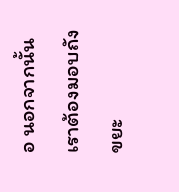อ นอกจากนั้นเราต้องมอบถังขยะ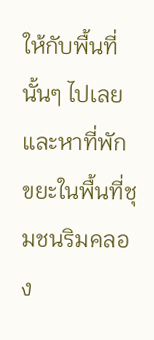ให้กับพื้นที่นั้นๆ ไปเลย และหาที่พักขยะในพื้นที่ชุมชนริมคลอง